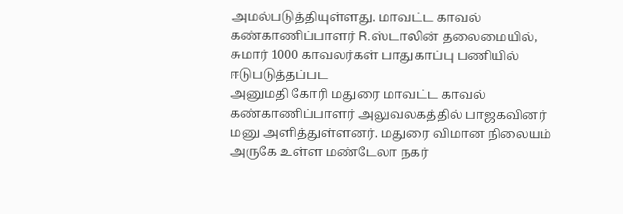அமல்படுத்தியுள்ளது. மாவட்ட காவல் கண்காணிப்பாளர் R.ஸ்டாலின் தலைமையில், சுமார் 1000 காவலர்கள் பாதுகாப்பு பணியில் ஈடுபடுத்தப்பட
அனுமதி கோரி மதுரை மாவட்ட காவல் கண்காணிப்பாளர் அலுவலகத்தில் பாஜகவினர் மனு அளித்துள்ளனர். மதுரை விமான நிலையம் அருகே உள்ள மண்டேலா நகர்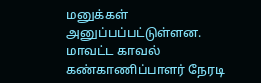மனுக்கள் அனுப்பப்பட்டுள்ளன. மாவட்ட காவல் கண்காணிப்பாளர் நேரடி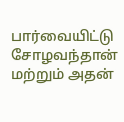பார்வையிட்டு சோழவந்தான் மற்றும் அதன்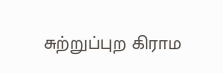சுற்றுப்புற கிராம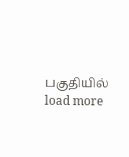பகுதியில்
load more